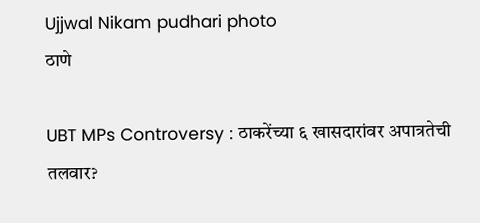Ujjwal Nikam pudhari photo
ठाणे

UBT MPs Controversy : ठाकरेंच्या ६ खासदारांवर अपात्रतेची तलवार?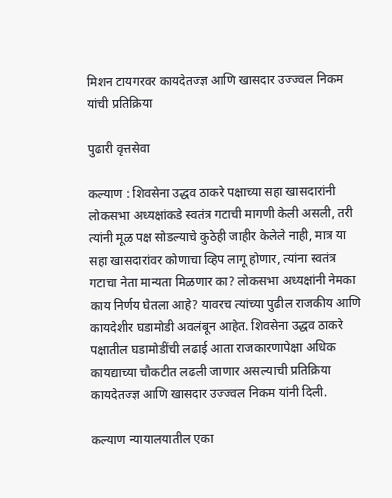मिशन टायगरवर कायदेतज्ज्ञ आणि खासदार उज्ज्वल निकम यांची प्रतिक्रिया

पुढारी वृत्तसेवा

कल्याण : शिवसेना उद्धव ठाकरे पक्षाच्या सहा खासदारांनी लोकसभा अध्यक्षांकडे स्वतंत्र गटाची मागणी केली असली, तरी त्यांनी मूळ पक्ष सोडल्याचे कुठेही जाहीर केलेले नाही, मात्र या सहा खासदारांवर कोणाचा व्हिप लागू होणार, त्यांना स्वतंत्र गटाचा नेता मान्यता मिळणार का? लोकसभा अध्यक्षांनी नेमका काय निर्णय घेतला आहे? यावरच त्यांच्या पुढील राजकीय आणि कायदेशीर घडामोडी अवलंबून आहेत. शिवसेना उद्धव ठाकरे पक्षातील घडामोडींची लढाई आता राजकारणापेक्षा अधिक कायद्याच्या चौकटीत लढली जाणार असल्याची प्रतिक्रिया कायदेतज्ज्ञ आणि खासदार उज्ज्वल निकम यांनी दिली.

कल्याण न्यायालयातील एका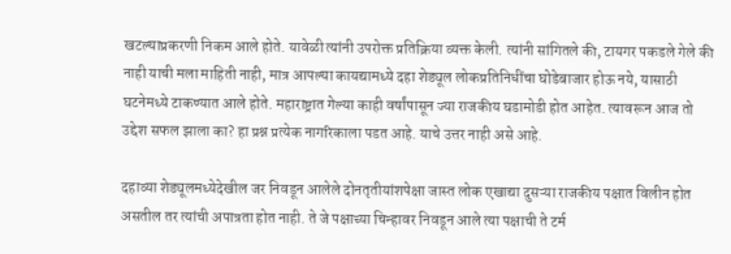खटल्याप्रकरणी निकम आले होते. यावेळी त्यांनी उपरोक्त प्रतिक्रिया व्यक्त केली. त्यांनी सांगितले की, टायगर पकडले गेले की नाही याची मला माहिती नाही, मात्र आपल्या कायद्यामध्ये दहा शेड्यूल लोकप्रतिनिधींचा घोडेबाजार होऊ नये, यासाठी घटनेमध्ये टाकण्यात आले होते. महाराष्ट्रात गेल्या काही वर्षांपासून ज्या राजकीय घडामोडी होत आहेत. त्यावरून आज तो उद्देश सफल झाला का? हा प्रश्न प्रत्येक नागरिकाला पडत आहे. याचे उत्तर नाही असे आहे.

दहाव्या शेड्यूलमध्येदेखील जर निवडून आलेले दोनतृतीयांशपेक्षा जास्त लोक एखाद्या दुसऱ्या राजकीय पक्षात विलीन होत असतील तर त्यांची अपात्रता होत नाही. ते जे पक्षाच्या चिन्हावर निवडून आले त्या पक्षाची ते टर्म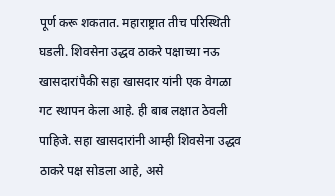पूर्ण करू शकतात. महाराष्ट्रात तीच परिस्थिती घडली. शिवसेना उद्धव ठाकरे पक्षाच्या नऊ खासदारांपैकी सहा खासदार यांनी एक वेगळा गट स्थापन केला आहे. ही बाब लक्षात ठेवली पाहिजे. सहा खासदारांनी आम्ही शिवसेना उद्धव ठाकरे पक्ष सोडला आहे, असे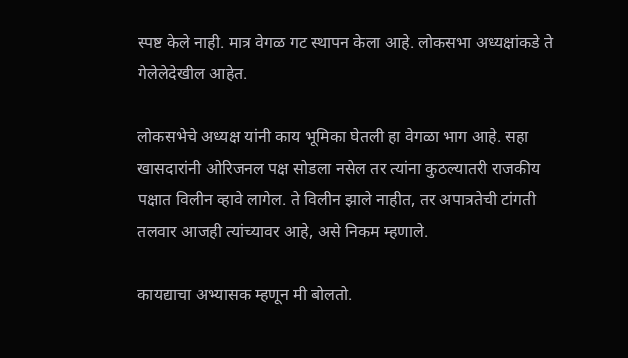स्पष्ट केले नाही. मात्र वेगळ गट स्थापन केला आहे. लोकसभा अध्यक्षांकडे ते गेलेलेदेखील आहेत.

लोकसभेचे अध्यक्ष यांनी काय भूमिका घेतली हा वेगळा भाग आहे. सहा खासदारांनी ओरिजनल पक्ष सोडला नसेल तर त्यांना कुठल्यातरी राजकीय पक्षात विलीन व्हावे लागेल. ते विलीन झाले नाहीत, तर अपात्रतेची टांगती तलवार आजही त्यांच्यावर आहे, असे निकम म्हणाले.

कायद्याचा अभ्यासक म्हणून मी बोलतो.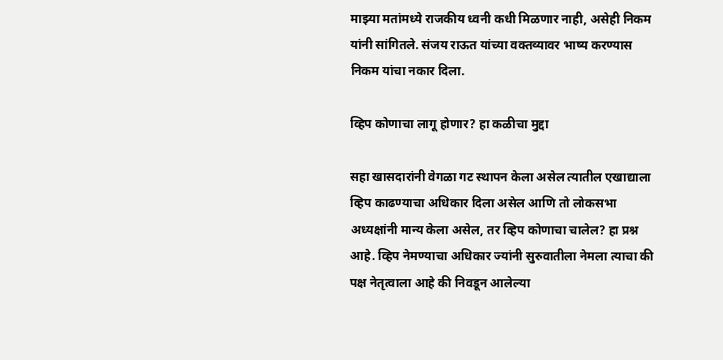माझ्या मतांमध्ये राजकीय ध्वनी कधी मिळणार नाही, असेही निकम यांनी सांगितले. संजय राऊत यांच्या वक्तव्यावर भाष्य करण्यास निकम यांचा नकार दिला.

व्हिप कोणाचा लागू होणार? हा कळीचा मुद्दा

सहा खासदारांनी वेगळा गट स्थापन केला असेल त्यातील एखाद्याला व्हिप काढण्याचा अधिकार दिला असेल आणि तो लोकसभा अध्यक्षांनी मान्य केला असेल, तर व्हिप कोणाचा चालेल? हा प्रश्न आहे. व्हिप नेमण्याचा अधिकार ज्यांनी सुरुवातीला नेमला त्याचा की पक्ष नेतृत्वाला आहे की निवडून आलेल्या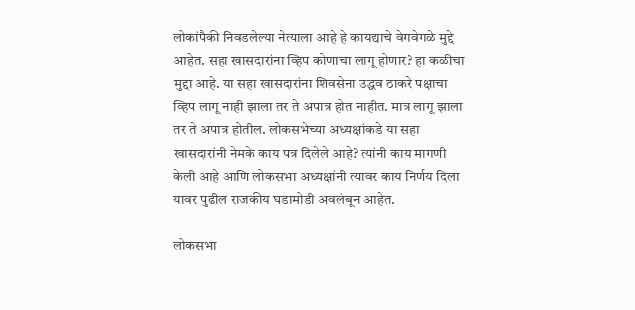लोकांपैकी निवडलेल्या नेत्याला आहे हे कायद्याचे वेगवेगळे मुद्दे आहेत. सहा खासदारांना व्हिप कोणाचा लागू होणार? हा कळीचा मुद्दा आहे. या सहा खासदारांना शिवसेना उद्धव ठाकरे पक्षाचा व्हिप लागू नाही झाला तर ते अपात्र होत नाहीत. मात्र लागू झाला तर ते अपात्र होतील. लोकसभेच्या अध्यक्षांकडे या सहा खासदारांनी नेमके काय पत्र दिलेले आहे? त्यांनी काय मागणी केली आहे आणि लोकसभा अध्यक्षांनी त्यावर काय निर्णय दिला यावर पुढील राजकीय घडामोडी अवलंबून आहेत.

लोकसभा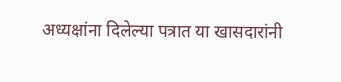अध्यक्षांना दिलेल्या पत्रात या खासदारांनी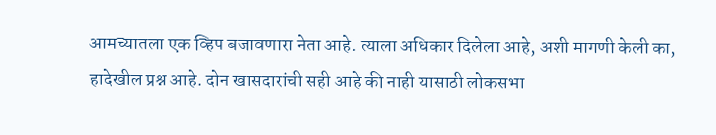आमच्यातला एक व्हिप बजावणारा नेता आहे. त्याला अधिकार दिलेला आहे, अशी मागणी केली का, हादेखील प्रश्न आहे. दोन खासदारांची सही आहे की नाही यासाठी लोकसभा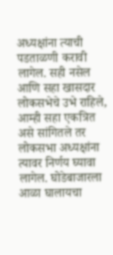अध्यक्षांना त्याची पडताळणी करावी लागेल. सही नसेल आणि सहा खासदार लोकसभेचे उभे राहिले, आम्ही सहा एकत्रित असे सांगितले तर लोकसभा अध्यक्षांना त्यावर निर्णय घ्यावा लागेल. घोडेबाजारला आळा घालायचा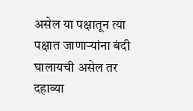असेल या पक्षातून त्या पक्षात जाणाऱ्यांना बंदी घालायची असेल तर दहाव्या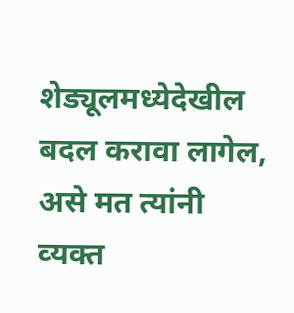शेड्यूलमध्येदेखील बदल करावा लागेल, असे मत त्यांनी व्‍यक्त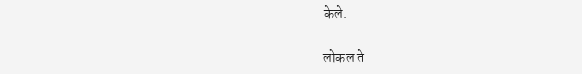केले.

लोकल ते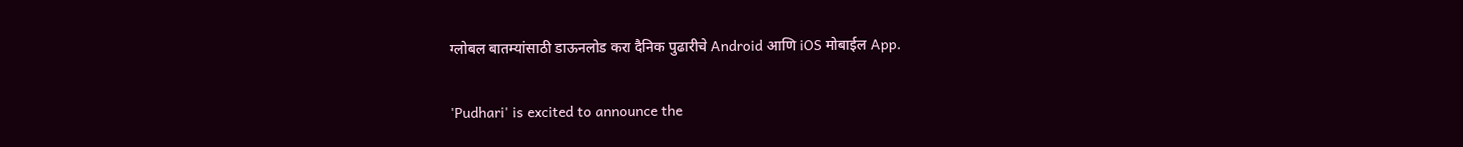ग्लोबल बातम्यांसाठी डाऊनलोड करा दैनिक पुढारीचे Android आणि iOS मोबाईल App.

'Pudhari' is excited to announce the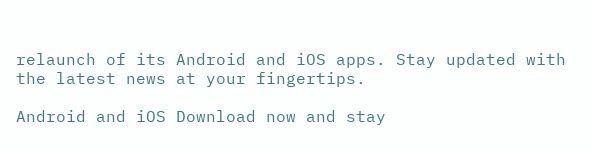relaunch of its Android and iOS apps. Stay updated with the latest news at your fingertips.

Android and iOS Download now and stay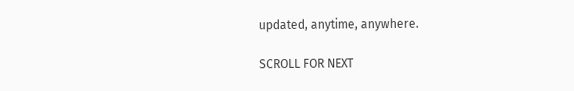updated, anytime, anywhere.

SCROLL FOR NEXT